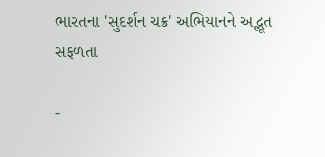ભારતના 'સુદર્શન ચક્ર' અભિયાનને અદ્ભૂત સફળતા

-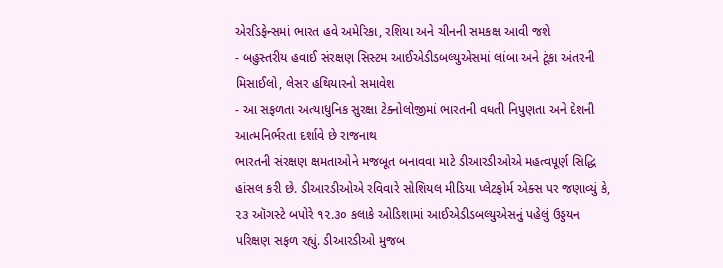એરડિફેન્સમાં ભારત હવે અમેરિકા, રશિયા અને ચીનની સમકક્ષ આવી જશે
- બહુસ્તરીય હવાઈ સંરક્ષણ સિસ્ટમ આઈએડીડબલ્યુએસમાં લાંબા અને ટૂંકા અંતરની મિસાઈલો, લેસર હથિયારનો સમાવેશ
- આ સફળતા અત્યાધુનિક સુરક્ષા ટેક્નોલોજીમાં ભારતની વધતી નિપુણતા અને દેશની આત્મનિર્ભરતા દર્શાવે છે રાજનાથ
ભારતની સંરક્ષણ ક્ષમતાઓને મજબૂત બનાવવા માટે ડીઆરડીઓએ મહત્વપૂર્ણ સિદ્ધિ હાંસલ કરી છે. ડીઆરડીઓએ રવિવારે સોશિયલ મીડિયા પ્લેટફોર્મ એક્સ પર જણાવ્યું કે, ૨૩ ઑગસ્ટે બપોરે ૧૨.૩૦ કલાકે ઓડિશામાં આઈએડીડબલ્યુએસનું પહેલું ઉડ્ડયન પરિક્ષણ સફળ રહ્યું. ડીઆરડીઓ મુજબ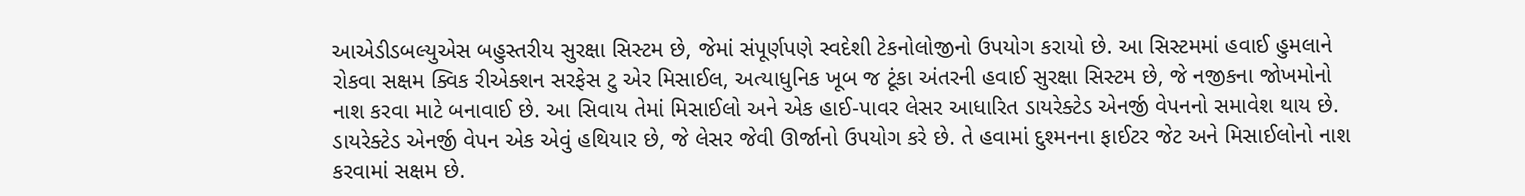આએડીડબલ્યુએસ બહુસ્તરીય સુરક્ષા સિસ્ટમ છે, જેમાં સંપૂર્ણપણે સ્વદેશી ટેકનોલોજીનો ઉપયોગ કરાયો છે. આ સિસ્ટમમાં હવાઈ હુમલાને રોકવા સક્ષમ ક્વિક રીએક્શન સરફેસ ટુ એર મિસાઈલ, અત્યાધુનિક ખૂબ જ ટૂંકા અંતરની હવાઈ સુરક્ષા સિસ્ટમ છે, જે નજીકના જોખમોનો નાશ કરવા માટે બનાવાઈ છે. આ સિવાય તેમાં મિસાઈલો અને એક હાઈ-પાવર લેસર આધારિત ડાયરેક્ટેડ એનર્જી વેપનનો સમાવેશ થાય છે. ડાયરેક્ટેડ એનર્જી વેપન એક એવું હથિયાર છે, જે લેસર જેવી ઊર્જાનો ઉપયોગ કરે છે. તે હવામાં દુશ્મનના ફાઈટર જેટ અને મિસાઈલોનો નાશ કરવામાં સક્ષમ છે.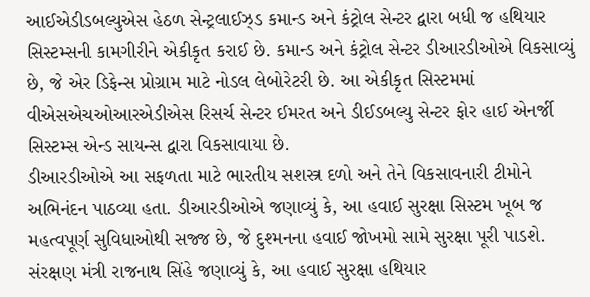આઈએડીડબલ્યુએસ હેઠળ સેન્ટ્રલાઈઝ્ડ કમાન્ડ અને કંટ્રોલ સેન્ટર દ્વારા બધી જ હથિયાર સિસ્ટમ્સની કામગીરીને એકીકૃત કરાઈ છે. કમાન્ડ અને કંટ્રોલ સેન્ટર ડીઆરડીઓએ વિકસાવ્યું છે, જે એર ડિફેન્સ પ્રોગ્રામ માટે નોડલ લેબોરેટરી છે. આ એકીકૃત સિસ્ટમમાં વીએસએચઓઆરએડીએસ રિસર્ચ સેન્ટર ઈમરત અને ડીઈડબલ્યુ સેન્ટર ફોર હાઈ એનર્જી સિસ્ટમ્સ એન્ડ સાયન્સ દ્વારા વિકસાવાયા છે.
ડીઆરડીઓએ આ સફળતા માટે ભારતીય સશસ્ત્ર દળો અને તેને વિકસાવનારી ટીમોને અભિનંદન પાઠવ્યા હતા. ડીઆરડીઓએ જણાવ્યું કે, આ હવાઈ સુરક્ષા સિસ્ટમ ખૂબ જ મહત્વપૂર્ણ સુવિધાઓથી સજ્જ છે, જે દુશ્મનના હવાઈ જોખમો સામે સુરક્ષા પૂરી પાડશે.
સંરક્ષણ મંત્રી રાજનાથ સિંહે જણાવ્યું કે, આ હવાઈ સુરક્ષા હથિયાર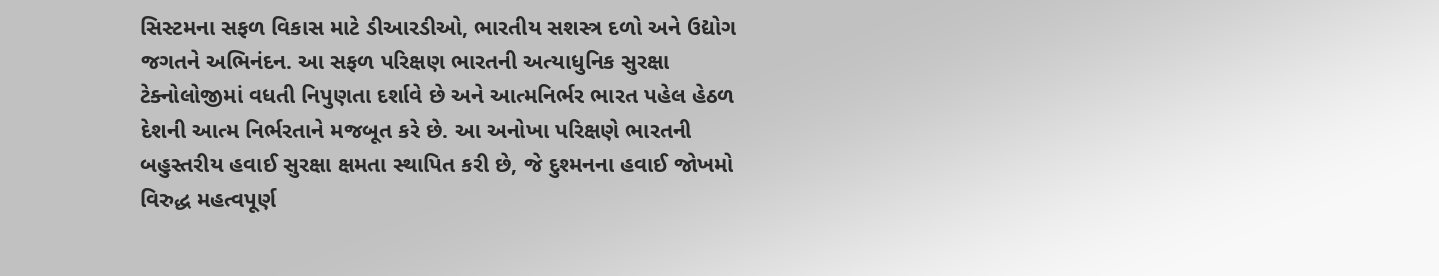સિસ્ટમના સફળ વિકાસ માટે ડીઆરડીઓ, ભારતીય સશસ્ત્ર દળો અને ઉદ્યોગ જગતને અભિનંદન. આ સફળ પરિક્ષણ ભારતની અત્યાધુનિક સુરક્ષા ટેક્નોલોજીમાં વધતી નિપુણતા દર્શાવે છે અને આત્મનિર્ભર ભારત પહેલ હેઠળ દેશની આત્મ નિર્ભરતાને મજબૂત કરે છે. આ અનોખા પરિક્ષણે ભારતની બહુસ્તરીય હવાઈ સુરક્ષા ક્ષમતા સ્થાપિત કરી છે, જે દુશ્મનના હવાઈ જોખમો વિરુદ્ધ મહત્વપૂર્ણ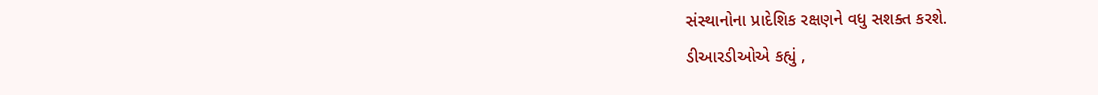સંસ્થાનોના પ્રાદેશિક રક્ષણને વધુ સશક્ત કરશે.
ડીઆરડીઓએ કહ્યું ,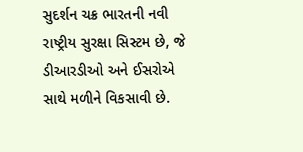સુદર્શન ચક્ર ભારતની નવી રાષ્ટ્રીય સુરક્ષા સિસ્ટમ છે, જે ડીઆરડીઓ અને ઈસરોએ સાથે મળીને વિકસાવી છે.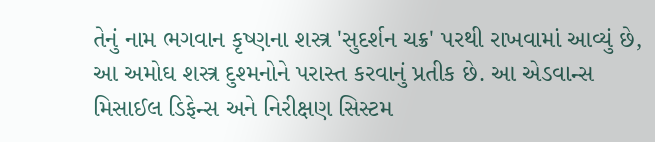તેનું નામ ભગવાન કૃષ્ણના શસ્ત્ર 'સુદર્શન ચક્ર' પરથી રાખવામાં આવ્યું છે, આ અમોઘ શસ્ત્ર દુશ્મનોને પરાસ્ત કરવાનું પ્રતીક છે. આ એડવાન્સ મિસાઈલ ડિફેન્સ અને નિરીક્ષણ સિસ્ટમ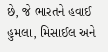છે, જે ભારતને હવાઈ હુમલા, મિસાઈલ અને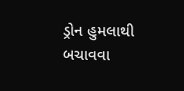ડ્રોન હુમલાથી બચાવવા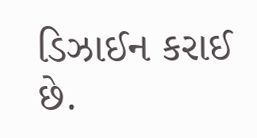ડિઝાઈન કરાઈ છે.